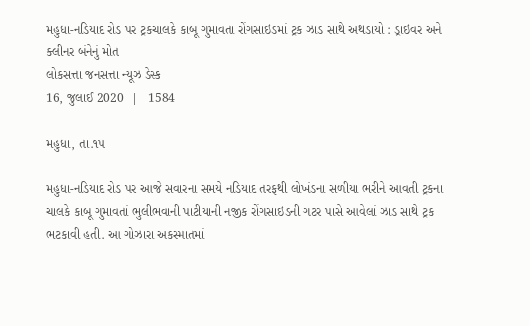મહુધા-નડિયાદ રોડ પર ટ્રકચાલકે કાબૂ ગુમાવતા રોંગસાઇડમાં ટ્રક ઝાડ સાથે અથડાયો : ડ્રાઇવર અને ક્લીનર બંનેનું મોત
લોકસત્તા જનસત્તા ન્યૂઝ ડેસ્ક
16, જુલાઈ 2020  |   1584

મહુધા, તા.૧૫

મહુધા-નડિયાદ રોડ પર આજે સવારના સમયે નડિયાદ તરફથી લોખંડના સળીયા ભરીને આવતી ટ્રકના ચાલકે કાબૂ ગુમાવતાં ભુલીભવાની પાટીયાની નજીક રોંગસાઇડની ગટર પાસે આવેલાં ઝાડ સાથે ટ્રક ભટકાવી હતી. આ ગોઝારા અકસ્માતમાં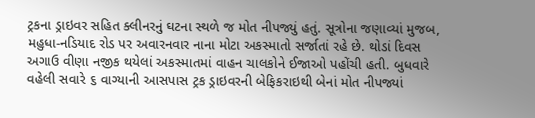ટ્રકના ડ્રાઇવર સહિત ક્લીનરનું ઘટના સ્થળે જ મોત નીપજ્યું હતું. સૂત્રોના જણાવ્યાં મુજબ, મહુધા-નડિયાદ રોડ પર અવારનવાર નાના મોટા અકસ્માતો સર્જાતાં રહે છે. થોડાં દિવસ અગાઉ વીણા નજીક થયેલાં અકસ્માતમાં વાહન ચાલકોને ઈજાઓ પહોંચી હતી. બુધવારે વહેલી સવારે ૬ વાગ્યાની આસપાસ ટ્રક ડ્રાઇવરની બેફિકરાઇથી બેનાં મોત નીપજ્યાં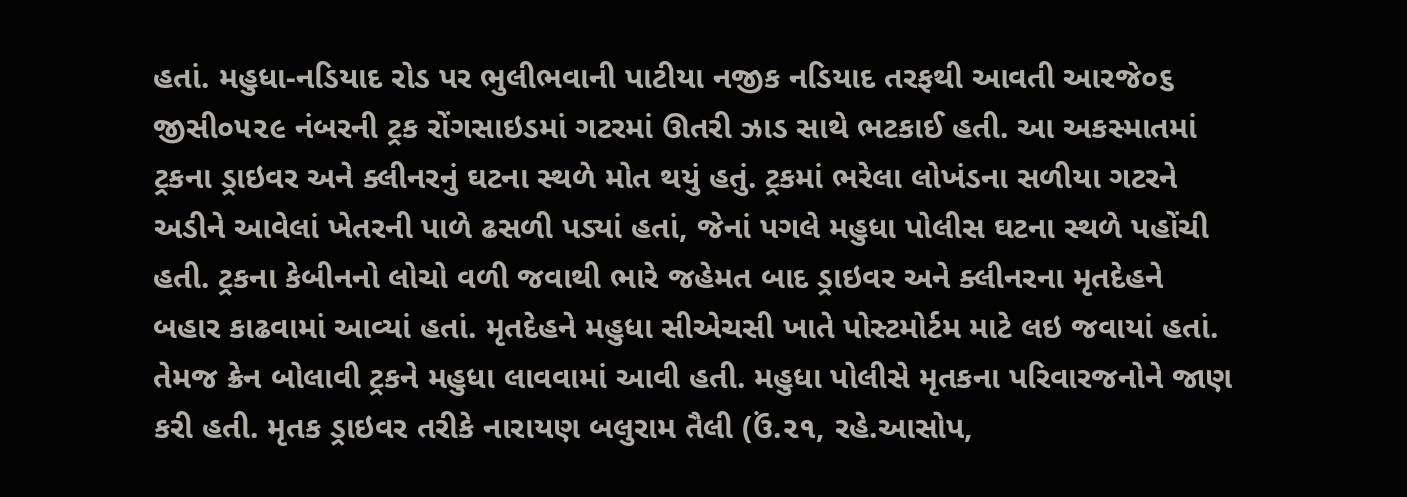હતાં. મહુધા-નડિયાદ રોડ પર ભુલીભવાની પાટીયા નજીક નડિયાદ તરફથી આવતી આરજે૦૬ જીસી૦૫૨૯ નંબરની ટ્રક રોંગસાઇડમાં ગટરમાં ઊતરી ઝાડ સાથે ભટકાઈ હતી. આ અકસ્માતમાં ટ્રકના ડ્રાઇવર અને ક્લીનરનું ઘટના સ્થળે મોત થયું હતું. ટ્રકમાં ભરેલા લોખંડના સળીયા ગટરને અડીને આવેલાં ખેતરની પાળે ઢસળી પડ્યાં હતાં, જેનાં પગલે મહુધા પોલીસ ઘટના સ્થળે પહોંચી હતી. ટ્રકના કેબીનનો લોચો વળી જવાથી ભારે જહેમત બાદ ડ્રાઇવર અને ક્લીનરના મૃતદેહને બહાર કાઢવામાં આવ્યાં હતાં. મૃતદેહને મહુધા સીએચસી ખાતે પોસ્ટમોર્ટમ માટે લઇ જવાયાં હતાં. તેમજ ક્રેન બોલાવી ટ્રકને મહુધા લાવવામાં આવી હતી. મહુધા પોલીસે મૃતકના પરિવારજનોને જાણ કરી હતી. મૃતક ડ્રાઇવર તરીકે નારાયણ બલુરામ તૈલી (ઉં.૨૧, રહે.આસોપ,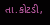તા.કોટડી,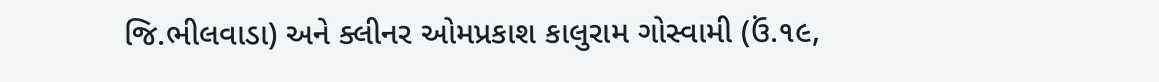જિ.ભીલવાડા) અને ક્લીનર ઓમપ્રકાશ કાલુરામ ગોસ્વામી (ઉં.૧૯,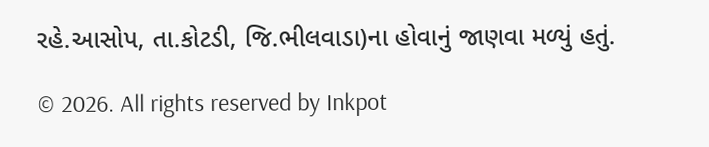રહે.આસોપ, તા.કોટડી, જિ.ભીલવાડા)ના હોવાનું જાણવા મળ્યું હતું.

© 2026. All rights reserved by Inkpot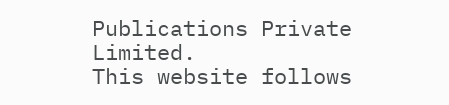Publications Private Limited.
This website follows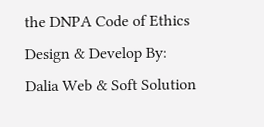the DNPA Code of Ethics
Design & Develop By:
Dalia Web & Soft Solution